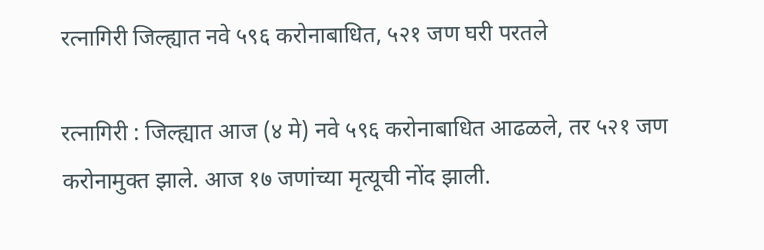रत्नागिरी जिल्ह्यात नवे ५९६ करोनाबाधित, ५२१ जण घरी परतले

रत्नागिरी : जिल्ह्यात आज (४ मे) नवे ५९६ करोनाबाधित आढळले, तर ५२१ जण करोनामुक्त झाले. आज १७ जणांच्या मृत्यूची नोंद झाली.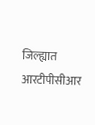जिल्ह्यात आरटीपीसीआर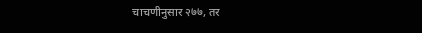चाचणीनुसार २७७, तर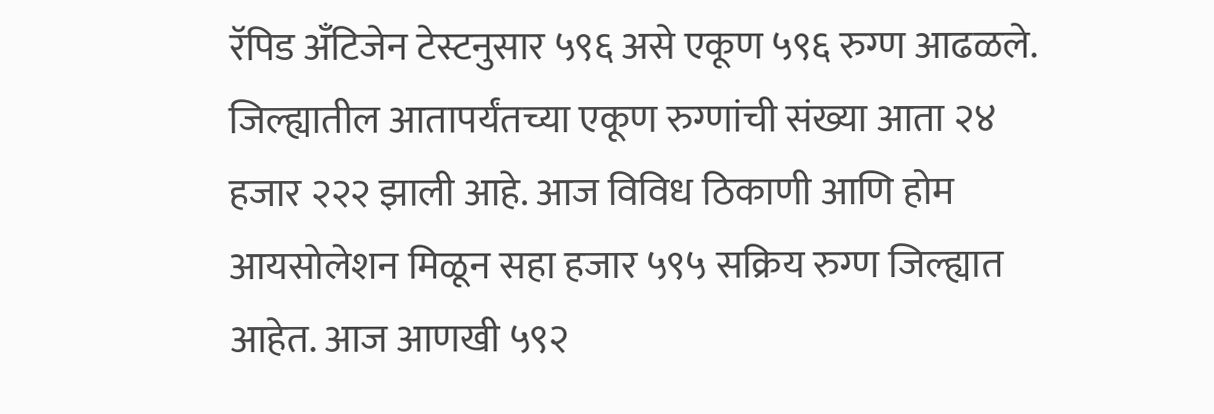रॅपिड अँटिजेन टेस्टनुसार ५९६ असे एकूण ५९६ रुग्ण आढळले. जिल्ह्यातील आतापर्यंतच्या एकूण रुग्णांची संख्या आता २४ हजार २२२ झाली आहे. आज विविध ठिकाणी आणि होम आयसोलेशन मिळून सहा हजार ५९५ सक्रिय रुग्ण जिल्ह्यात आहेत. आज आणखी ५९२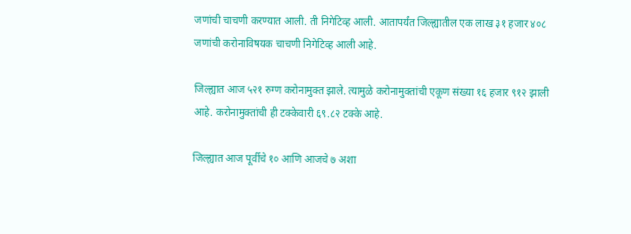जणांची चाचणी करण्यात आली. ती निगेटिव्ह आली. आतापर्यंत जिल्ह्यातील एक लाख ३१ हजार ४०८ जणांची करोनाविषयक चाचणी निगेटिव्ह आली आहे.

जिल्ह्यात आज ५२१ रुग्ण करोनामुक्त झाले. त्यामुळे करोनामुक्तांची एकूण संख्या १६ हजार ९१२ झाली आहे. करोनामुक्तांची ही टक्केवारी ६९.८२ टक्के आहे.

जिल्ह्यात आज पूर्वीचे १० आणि आजचे ७ अशा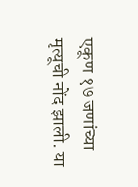एकूण १७ जणांच्या मृत्यूची नोंद झाली. या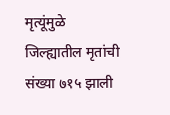मृत्यूंमुळे जिल्ह्यातील मृतांची संख्या ७१५ झाली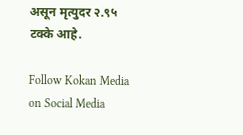असून मृत्युदर २.९५ टक्के आहे.

Follow Kokan Media on Social Media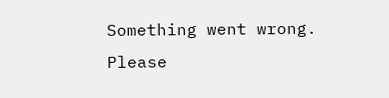Something went wrong. Please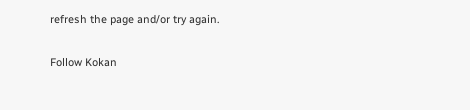refresh the page and/or try again.

Follow Kokan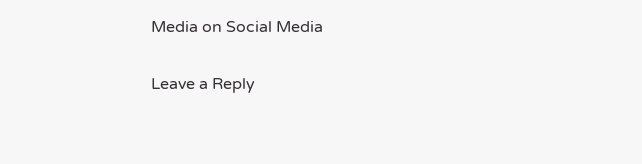Media on Social Media

Leave a Reply